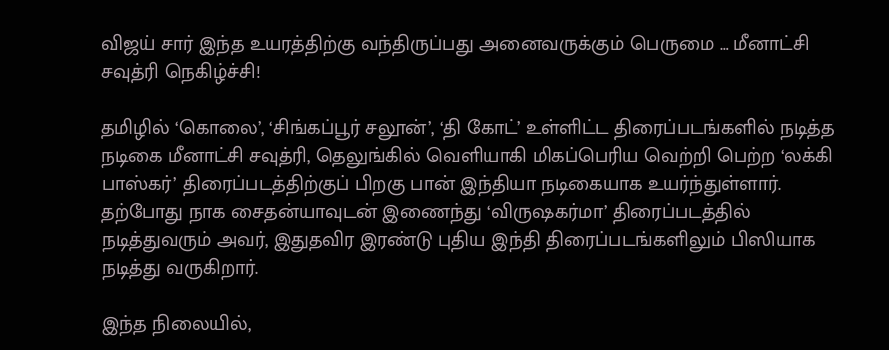விஜய் சார் இந்த உயரத்திற்கு வந்திருப்பது அனைவருக்கும் பெருமை … மீனாட்சி சவுத்ரி நெகிழ்ச்சி!

தமிழில் ‘கொலை’, ‘சிங்கப்பூர் சலூன்’, ‘தி கோட்’ உள்ளிட்ட திரைப்படங்களில் நடித்த நடிகை மீனாட்சி சவுத்ரி, தெலுங்கில் வெளியாகி மிகப்பெரிய வெற்றி பெற்ற ‘லக்கி பாஸ்கர்’ திரைப்படத்திற்குப் பிறகு பான் இந்தியா நடிகையாக உயர்ந்துள்ளார். தற்போது நாக சைதன்யாவுடன் இணைந்து ‘விருஷகர்மா’ திரைப்படத்தில் நடித்துவரும் அவர், இதுதவிர இரண்டு புதிய இந்தி திரைப்படங்களிலும் பிஸியாக நடித்து வருகிறார்.

இந்த நிலையில்,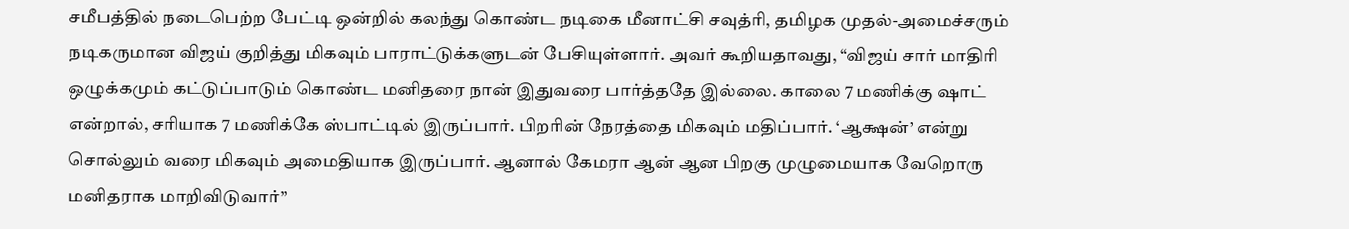சமீபத்தில் நடைபெற்ற பேட்டி ஒன்றில் கலந்து கொண்ட நடிகை மீனாட்சி சவுத்ரி, தமிழக முதல்-அமைச்சரும் நடிகருமான விஜய் குறித்து மிகவும் பாராட்டுக்களுடன் பேசியுள்ளார். அவர் கூறியதாவது, “விஜய் சார் மாதிரி ஒழுக்கமும் கட்டுப்பாடும் கொண்ட மனிதரை நான் இதுவரை பார்த்ததே இல்லை. காலை 7 மணிக்கு ஷாட் என்றால், சரியாக 7 மணிக்கே ஸ்பாட்டில் இருப்பார். பிறரின் நேரத்தை மிகவும் மதிப்பார். ‘ஆக்ஷன்’ என்று சொல்லும் வரை மிகவும் அமைதியாக இருப்பார். ஆனால் கேமரா ஆன் ஆன பிறகு முழுமையாக வேறொரு மனிதராக மாறிவிடுவார்”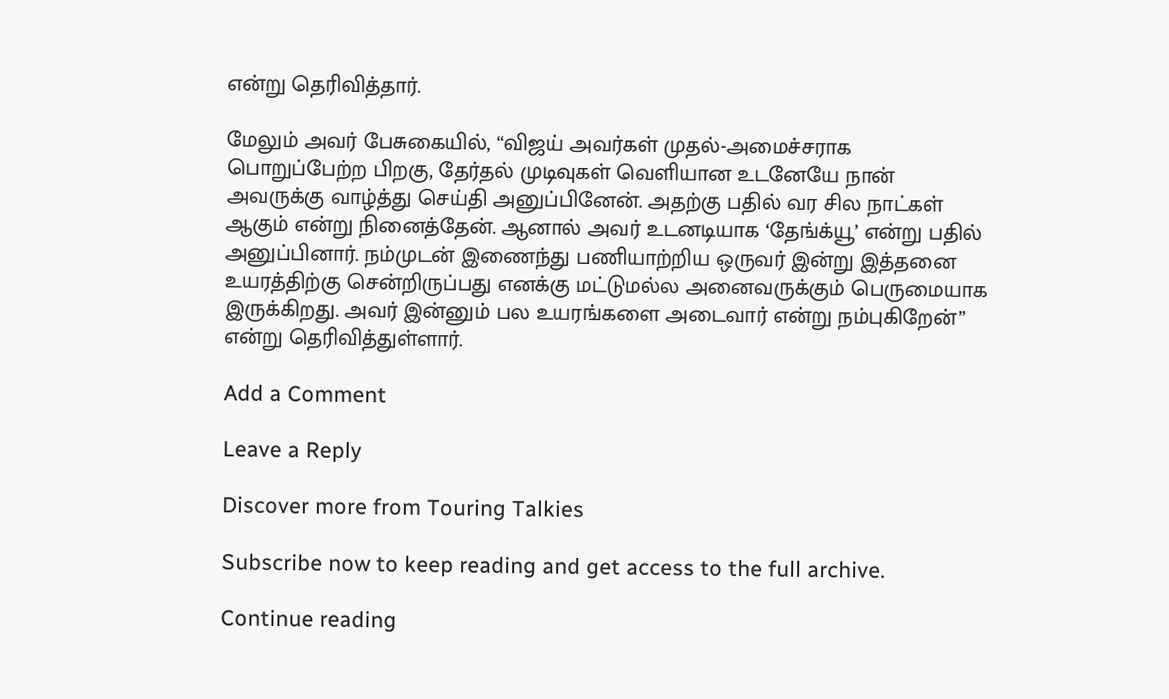என்று தெரிவித்தார்.

மேலும் அவர் பேசுகையில், “விஜய் அவர்கள் முதல்-அமைச்சராக பொறுப்பேற்ற பிறகு, தேர்தல் முடிவுகள் வெளியான உடனேயே நான் அவருக்கு வாழ்த்து செய்தி அனுப்பினேன். அதற்கு பதில் வர சில நாட்கள் ஆகும் என்று நினைத்தேன். ஆனால் அவர் உடனடியாக ‘தேங்க்யூ’ என்று பதில் அனுப்பினார். நம்முடன் இணைந்து பணியாற்றிய ஒருவர் இன்று இத்தனை உயரத்திற்கு சென்றிருப்பது எனக்கு மட்டுமல்ல அனைவருக்கும் பெருமையாக இருக்கிறது. அவர் இன்னும் பல உயரங்களை அடைவார் என்று நம்புகிறேன்” என்று தெரிவித்துள்ளார்.

Add a Comment

Leave a Reply

Discover more from Touring Talkies

Subscribe now to keep reading and get access to the full archive.

Continue reading